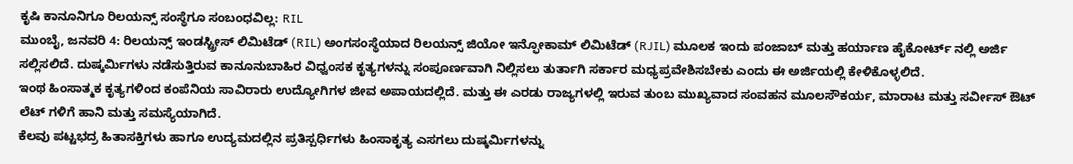ಕೃಷಿ ಕಾನೂನಿಗೂ ರಿಲಯನ್ಸ್ ಸಂಸ್ಥೆಗೂ ಸಂಬಂಧವಿಲ್ಲ: RIL
ಮುಂಬೈ, ಜನವರಿ 4: ರಿಲಯನ್ಸ್ ಇಂಡಸ್ಟ್ರೀಸ್ ಲಿಮಿಟೆಡ್ (RIL) ಅಂಗಸಂಸ್ಥೆಯಾದ ರಿಲಯನ್ಸ್ ಜಿಯೋ ಇನ್ಫೋಕಾಮ್ ಲಿಮಿಟೆಡ್ (RJIL) ಮೂಲಕ ಇಂದು ಪಂಜಾಬ್ ಮತ್ತು ಹರ್ಯಾಣ ಹೈಕೋರ್ಟ್ ನಲ್ಲಿ ಅರ್ಜಿ ಸಲ್ಲಿಸಲಿದೆ. ದುಷ್ಕರ್ಮಿಗಳು ನಡೆಸುತ್ತಿರುವ ಕಾನೂನುಬಾಹಿರ ವಿಧ್ವಂಸಕ ಕೃತ್ಯಗಳನ್ನು ಸಂಪೂರ್ಣವಾಗಿ ನಿಲ್ಲಿಸಲು ತುರ್ತಾಗಿ ಸರ್ಕಾರ ಮಧ್ಯಪ್ರವೇಶಿಸಬೇಕು ಎಂದು ಈ ಅರ್ಜಿಯಲ್ಲಿ ಕೇಳಿಕೊಳ್ಳಲಿದೆ.
ಇಂಥ ಹಿಂಸಾತ್ಮಕ ಕೃತ್ಯಗಳಿಂದ ಕಂಪೆನಿಯ ಸಾವಿರಾರು ಉದ್ಯೋಗಿಗಳ ಜೀವ ಅಪಾಯದಲ್ಲಿದೆ. ಮತ್ತು ಈ ಎರಡು ರಾಜ್ಯಗಳಲ್ಲಿ ಇರುವ ತುಂಬ ಮುಖ್ಯವಾದ ಸಂವಹನ ಮೂಲಸೌಕರ್ಯ, ಮಾರಾಟ ಮತ್ತು ಸರ್ವೀಸ್ ಔಟ್ ಲೆಟ್ ಗಳಿಗೆ ಹಾನಿ ಮತ್ತು ಸಮಸ್ಯೆಯಾಗಿದೆ.
ಕೆಲವು ಪಟ್ಟಭದ್ರ ಹಿತಾಸಕ್ತಿಗಳು ಹಾಗೂ ಉದ್ಯಮದಲ್ಲಿನ ಪ್ರತಿಸ್ಪರ್ಧಿಗಳು ಹಿಂಸಾಕೃತ್ಯ ಎಸಗಲು ದುಷ್ಕರ್ಮಿಗಳನ್ನು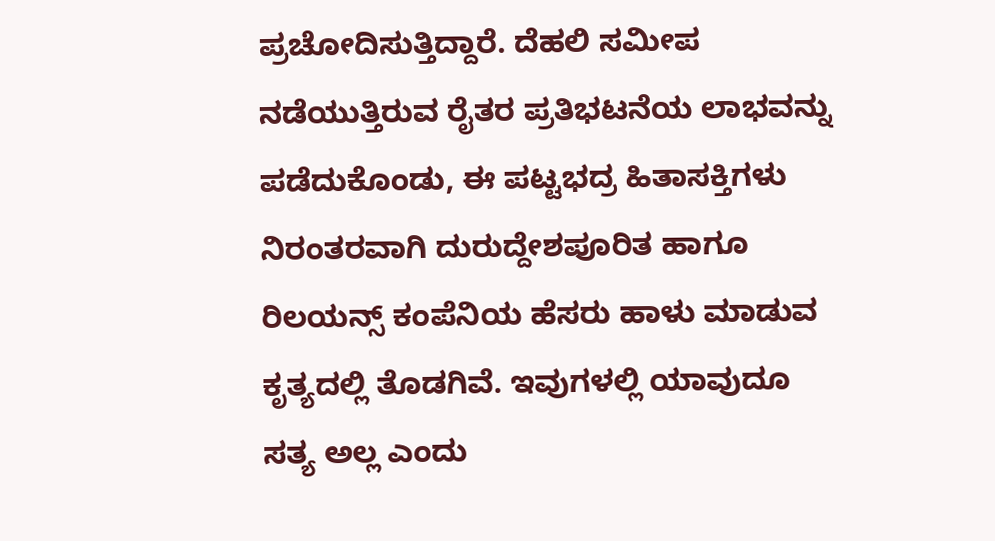ಪ್ರಚೋದಿಸುತ್ತಿದ್ದಾರೆ. ದೆಹಲಿ ಸಮೀಪ ನಡೆಯುತ್ತಿರುವ ರೈತರ ಪ್ರತಿಭಟನೆಯ ಲಾಭವನ್ನು ಪಡೆದುಕೊಂಡು, ಈ ಪಟ್ಟಭದ್ರ ಹಿತಾಸಕ್ತಿಗಳು ನಿರಂತರವಾಗಿ ದುರುದ್ದೇಶಪೂರಿತ ಹಾಗೂ ರಿಲಯನ್ಸ್ ಕಂಪೆನಿಯ ಹೆಸರು ಹಾಳು ಮಾಡುವ ಕೃತ್ಯದಲ್ಲಿ ತೊಡಗಿವೆ. ಇವುಗಳಲ್ಲಿ ಯಾವುದೂ ಸತ್ಯ ಅಲ್ಲ ಎಂದು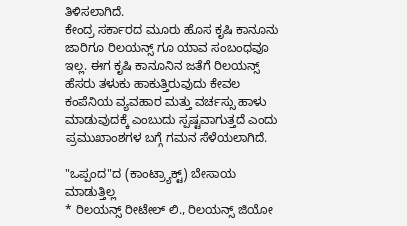ತಿಳಿಸಲಾಗಿದೆ.
ಕೇಂದ್ರ ಸರ್ಕಾರದ ಮೂರು ಹೊಸ ಕೃಷಿ ಕಾನೂನು ಜಾರಿಗೂ ರಿಲಯನ್ಸ್ ಗೂ ಯಾವ ಸಂಬಂಧವೂ ಇಲ್ಲ. ಈಗ ಕೃಷಿ ಕಾನೂನಿನ ಜತೆಗೆ ರಿಲಯನ್ಸ್ ಹೆಸರು ತಳುಕು ಹಾಕುತ್ತಿರುವುದು ಕೇವಲ ಕಂಪೆನಿಯ ವ್ಯವಹಾರ ಮತ್ತು ವರ್ಚಸ್ಸು ಹಾಳು ಮಾಡುವುದಕ್ಕೆ ಎಂಬುದು ಸ್ಪಷ್ಟವಾಗುತ್ತದೆ ಎಂದು ಪ್ರಮುಖಾಂಶಗಳ ಬಗ್ಗೆ ಗಮನ ಸೆಳೆಯಲಾಗಿದೆ.

"ಒಪ್ಪಂದ"ದ (ಕಾಂಟ್ರ್ಯಾಕ್ಟ್) ಬೇಸಾಯ ಮಾಡುತ್ತಿಲ್ಲ
* ರಿಲಯನ್ಸ್ ರೀಟೇಲ್ ಲಿ., ರಿಲಯನ್ಸ್ ಜಿಯೋ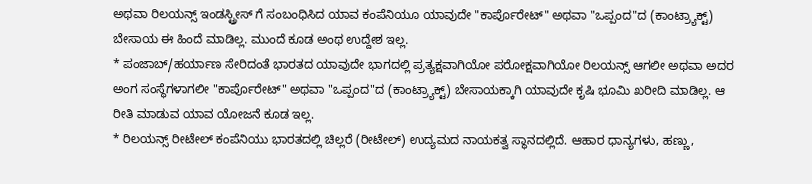ಅಥವಾ ರಿಲಯನ್ಸ್ ಇಂಡಸ್ಟ್ರೀಸ್ ಗೆ ಸಂಬಂಧಿಸಿದ ಯಾವ ಕಂಪೆನಿಯೂ ಯಾವುದೇ "ಕಾರ್ಪೊರೇಟ್" ಅಥವಾ "ಒಪ್ಪಂದ"ದ (ಕಾಂಟ್ರ್ಯಾಕ್ಟ್) ಬೇಸಾಯ ಈ ಹಿಂದೆ ಮಾಡಿಲ್ಲ. ಮುಂದೆ ಕೂಡ ಅಂಥ ಉದ್ದೇಶ ಇಲ್ಲ.
* ಪಂಜಾಬ್/ಹರ್ಯಾಣ ಸೇರಿದಂತೆ ಭಾರತದ ಯಾವುದೇ ಭಾಗದಲ್ಲಿ ಪ್ರತ್ಯಕ್ಷವಾಗಿಯೋ ಪರೋಕ್ಷವಾಗಿಯೋ ರಿಲಯನ್ಸ್ ಆಗಲೀ ಅಥವಾ ಅದರ ಅಂಗ ಸಂಸ್ಥೆಗಳಾಗಲೀ "ಕಾರ್ಪೊರೇಟ್" ಅಥವಾ "ಒಪ್ಪಂದ"ದ (ಕಾಂಟ್ರ್ಯಾಕ್ಟ್) ಬೇಸಾಯಕ್ಕಾಗಿ ಯಾವುದೇ ಕೃಷಿ ಭೂಮಿ ಖರೀದಿ ಮಾಡಿಲ್ಲ. ಆ ರೀತಿ ಮಾಡುವ ಯಾವ ಯೋಜನೆ ಕೂಡ ಇಲ್ಲ.
* ರಿಲಯನ್ಸ್ ರೀಟೇಲ್ ಕಂಪೆನಿಯು ಭಾರತದಲ್ಲಿ ಚಿಲ್ಲರೆ (ರೀಟೇಲ್) ಉದ್ಯಮದ ನಾಯಕತ್ವ ಸ್ಥಾನದಲ್ಲಿದೆ. ಆಹಾರ ಧಾನ್ಯಗಳು, ಹಣ್ಣು,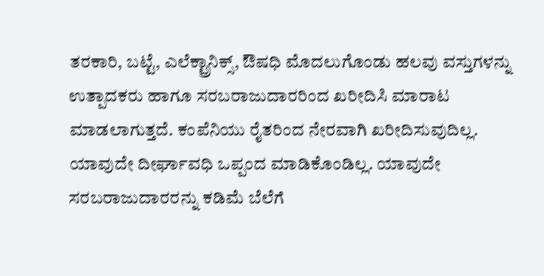ತರಕಾರಿ, ಬಟ್ಟೆ, ಎಲೆಕ್ಟ್ರಾನಿಕ್ಸ್, ಔಷಧಿ ಮೊದಲುಗೊಂಡು ಹಲವು ವಸ್ತುಗಳನ್ನು ಉತ್ಪಾದಕರು ಹಾಗೂ ಸರಬರಾಜುದಾರರಿಂದ ಖರೀದಿಸಿ ಮಾರಾಟ ಮಾಡಲಾಗುತ್ತದೆ. ಕಂಪೆನಿಯು ರೈತರಿಂದ ನೇರವಾಗಿ ಖರೀದಿಸುವುದಿಲ್ಲ. ಯಾವುದೇ ದೀರ್ಘಾವಧಿ ಒಪ್ಪಂದ ಮಾಡಿಕೊಂಡಿಲ್ಲ. ಯಾವುದೇ ಸರಬರಾಜುದಾರರನ್ನು ಕಡಿಮೆ ಬೆಲೆಗೆ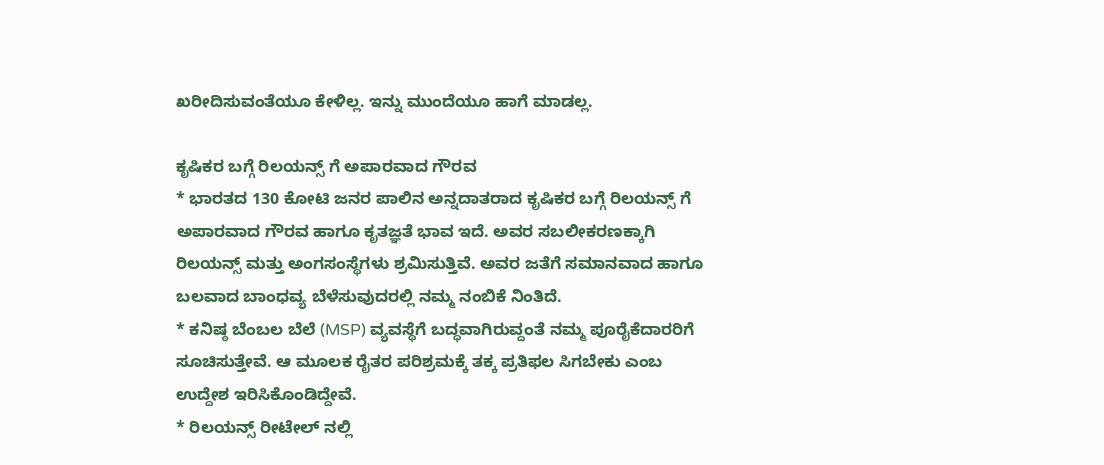ಖರೀದಿಸುವಂತೆಯೂ ಕೇಳಿಲ್ಲ. ಇನ್ನು ಮುಂದೆಯೂ ಹಾಗೆ ಮಾಡಲ್ಲ.

ಕೃಷಿಕರ ಬಗ್ಗೆ ರಿಲಯನ್ಸ್ ಗೆ ಅಪಾರವಾದ ಗೌರವ
* ಭಾರತದ 130 ಕೋಟಿ ಜನರ ಪಾಲಿನ ಅನ್ನದಾತರಾದ ಕೃಷಿಕರ ಬಗ್ಗೆ ರಿಲಯನ್ಸ್ ಗೆ ಅಪಾರವಾದ ಗೌರವ ಹಾಗೂ ಕೃತಜ್ಞತೆ ಭಾವ ಇದೆ. ಅವರ ಸಬಲೀಕರಣಕ್ಕಾಗಿ ರಿಲಯನ್ಸ್ ಮತ್ತು ಅಂಗಸಂಸ್ಥೆಗಳು ಶ್ರಮಿಸುತ್ತಿವೆ. ಅವರ ಜತೆಗೆ ಸಮಾನವಾದ ಹಾಗೂ ಬಲವಾದ ಬಾಂಧವ್ಯ ಬೆಳೆಸುವುದರಲ್ಲಿ ನಮ್ಮ ನಂಬಿಕೆ ನಿಂತಿದೆ.
* ಕನಿಷ್ಠ ಬೆಂಬಲ ಬೆಲೆ (MSP) ವ್ಯವಸ್ಥೆಗೆ ಬದ್ಧವಾಗಿರುವ್ದಂತೆ ನಮ್ಮ ಪೂರೈಕೆದಾರರಿಗೆ ಸೂಚಿಸುತ್ತೇವೆ. ಆ ಮೂಲಕ ರೈತರ ಪರಿಶ್ರಮಕ್ಕೆ ತಕ್ಕ ಪ್ರತಿಫಲ ಸಿಗಬೇಕು ಎಂಬ ಉದ್ದೇಶ ಇರಿಸಿಕೊಂಡಿದ್ದೇವೆ.
* ರಿಲಯನ್ಸ್ ರೀಟೇಲ್ ನಲ್ಲಿ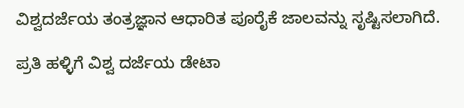ವಿಶ್ವದರ್ಜೆಯ ತಂತ್ರಜ್ಞಾನ ಆಧಾರಿತ ಪೂರೈಕೆ ಜಾಲವನ್ನು ಸೃಷ್ಟಿಸಲಾಗಿದೆ.

ಪ್ರತಿ ಹಳ್ಳಿಗೆ ವಿಶ್ವ ದರ್ಜೆಯ ಡೇಟಾ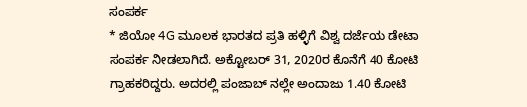ಸಂಪರ್ಕ
* ಜಿಯೋ 4G ಮೂಲಕ ಭಾರತದ ಪ್ರತಿ ಹಳ್ಳಿಗೆ ವಿಶ್ವ ದರ್ಜೆಯ ಡೇಟಾ ಸಂಪರ್ಕ ನೀಡಲಾಗಿದೆ. ಅಕ್ಟೋಬರ್ 31, 2020ರ ಕೊನೆಗೆ 40 ಕೋಟಿ ಗ್ರಾಹಕರಿದ್ದರು. ಅದರಲ್ಲಿ ಪಂಜಾಬ್ ನಲ್ಲೇ ಅಂದಾಜು 1.40 ಕೋಟಿ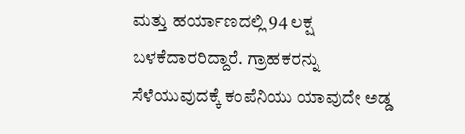ಮತ್ತು ಹರ್ಯಾಣದಲ್ಲಿ 94 ಲಕ್ಷ ಬಳಕೆದಾರರಿದ್ದಾರೆ. ಗ್ರಾಹಕರನ್ನು ಸೆಳೆಯುವುದಕ್ಕೆ ಕಂಪೆನಿಯು ಯಾವುದೇ ಅಡ್ಡ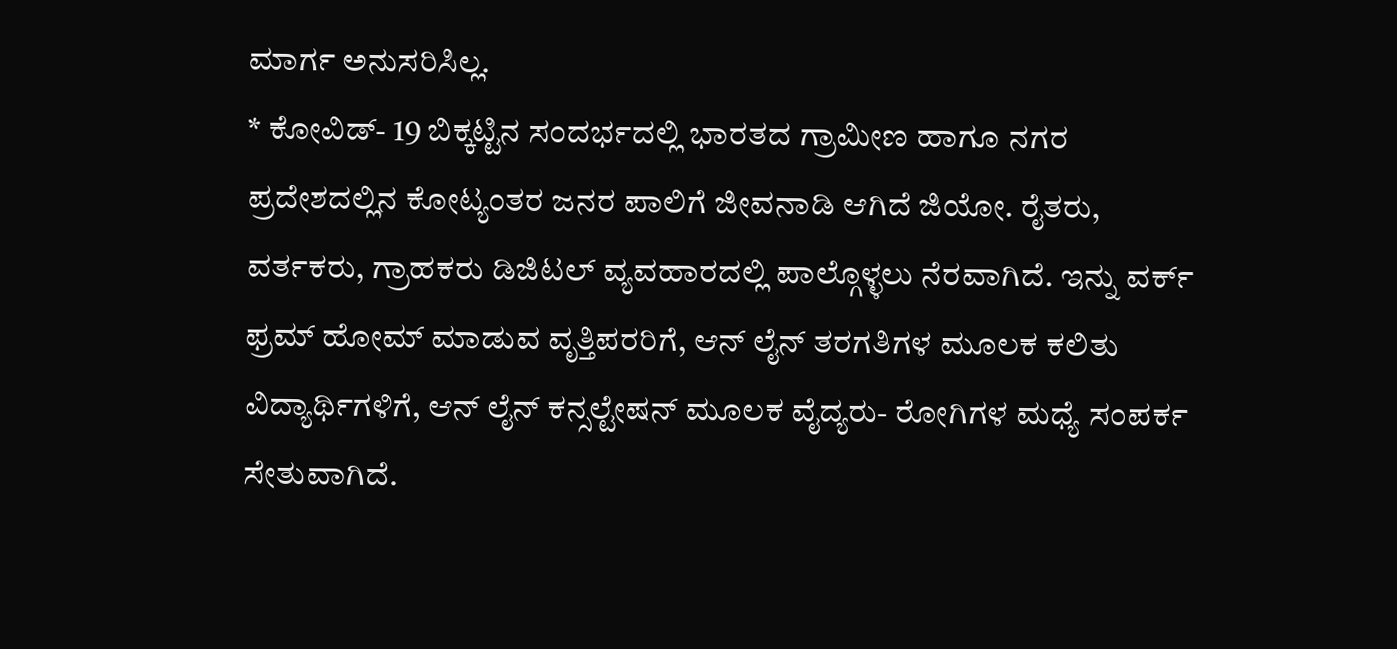ಮಾರ್ಗ ಅನುಸರಿಸಿಲ್ಲ.
* ಕೋವಿಡ್- 19 ಬಿಕ್ಕಟ್ಟಿನ ಸಂದರ್ಭದಲ್ಲಿ ಭಾರತದ ಗ್ರಾಮೀಣ ಹಾಗೂ ನಗರ ಪ್ರದೇಶದಲ್ಲಿನ ಕೋಟ್ಯಂತರ ಜನರ ಪಾಲಿಗೆ ಜೀವನಾಡಿ ಆಗಿದೆ ಜಿಯೋ. ರೈತರು, ವರ್ತಕರು, ಗ್ರಾಹಕರು ಡಿಜಿಟಲ್ ವ್ಯವಹಾರದಲ್ಲಿ ಪಾಲ್ಗೊಳ್ಳಲು ನೆರವಾಗಿದೆ. ಇನ್ನು ವರ್ಕ್ ಫ್ರಮ್ ಹೋಮ್ ಮಾಡುವ ವೃತ್ತಿಪರರಿಗೆ, ಆನ್ ಲೈನ್ ತರಗತಿಗಳ ಮೂಲಕ ಕಲಿತು ವಿದ್ಯಾರ್ಥಿಗಳಿಗೆ, ಆನ್ ಲೈನ್ ಕನ್ಸಲ್ಟೇಷನ್ ಮೂಲಕ ವೈದ್ಯರು- ರೋಗಿಗಳ ಮಧ್ಯೆ ಸಂಪರ್ಕ ಸೇತುವಾಗಿದೆ.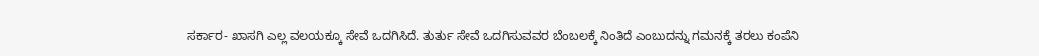ಸರ್ಕಾರ- ಖಾಸಗಿ ಎಲ್ಲ ವಲಯಕ್ಕೂ ಸೇವೆ ಒದಗಿಸಿದೆ. ತುರ್ತು ಸೇವೆ ಒದಗಿಸುವವರ ಬೆಂಬಲಕ್ಕೆ ನಿಂತಿದೆ ಎಂಬುದನ್ನು ಗಮನಕ್ಕೆ ತರಲು ಕಂಪೆನಿ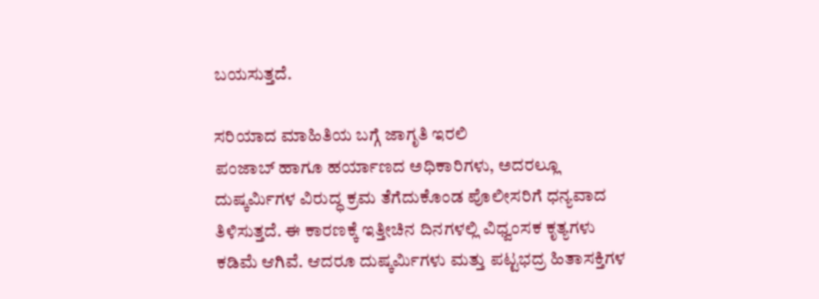ಬಯಸುತ್ತದೆ.

ಸರಿಯಾದ ಮಾಹಿತಿಯ ಬಗ್ಗೆ ಜಾಗೃತಿ ಇರಲಿ
ಪಂಜಾಬ್ ಹಾಗೂ ಹರ್ಯಾಣದ ಅಧಿಕಾರಿಗಳು, ಅದರಲ್ಲೂ ದುಷ್ಕರ್ಮಿಗಳ ವಿರುದ್ಧ ಕ್ರಮ ತೆಗೆದುಕೊಂಡ ಪೊಲೀಸರಿಗೆ ಧನ್ಯವಾದ ತಿಳಿಸುತ್ತದೆ. ಈ ಕಾರಣಕ್ಕೆ ಇತ್ತೀಚಿನ ದಿನಗಳಲ್ಲಿ ವಿಧ್ವಂಸಕ ಕೃತ್ಯಗಳು ಕಡಿಮೆ ಆಗಿವೆ. ಆದರೂ ದುಷ್ಕರ್ಮಿಗಳು ಮತ್ತು ಪಟ್ಟಭದ್ರ ಹಿತಾಸಕ್ತಿಗಳ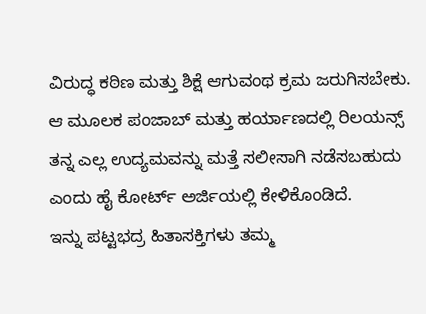ವಿರುದ್ಧ ಕಠಿಣ ಮತ್ತು ಶಿಕ್ಷೆ ಆಗುವಂಥ ಕ್ರಮ ಜರುಗಿಸಬೇಕು. ಆ ಮೂಲಕ ಪಂಜಾಬ್ ಮತ್ತು ಹರ್ಯಾಣದಲ್ಲಿ ರಿಲಯನ್ಸ್ ತನ್ನ ಎಲ್ಲ ಉದ್ಯಮವನ್ನು ಮತ್ತೆ ಸಲೀಸಾಗಿ ನಡೆಸಬಹುದು ಎಂದು ಹೈ ಕೋರ್ಟ್ ಅರ್ಜಿಯಲ್ಲಿ ಕೇಳಿಕೊಂಡಿದೆ.
ಇನ್ನು ಪಟ್ಟಭದ್ರ ಹಿತಾಸಕ್ತಿಗಳು ತಮ್ಮ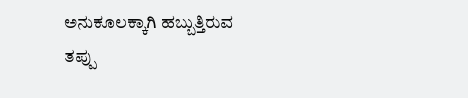ಅನುಕೂಲಕ್ಕಾಗಿ ಹಬ್ಬುತ್ತಿರುವ ತಪ್ಪು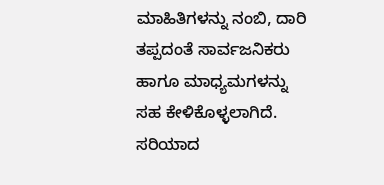ಮಾಹಿತಿಗಳನ್ನು ನಂಬಿ, ದಾರಿ ತಪ್ಪದಂತೆ ಸಾರ್ವಜನಿಕರು ಹಾಗೂ ಮಾಧ್ಯಮಗಳನ್ನು ಸಹ ಕೇಳಿಕೊಳ್ಳಲಾಗಿದೆ. ಸರಿಯಾದ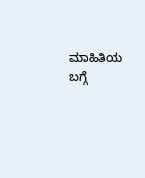ಮಾಹಿತಿಯ ಬಗ್ಗೆ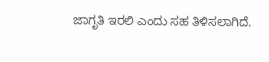ಜಾಗೃತಿ ಇರಲಿ ಎಂದು ಸಹ ತಿಳಿಸಲಾಗಿದೆ.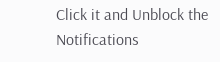Click it and Unblock the Notifications